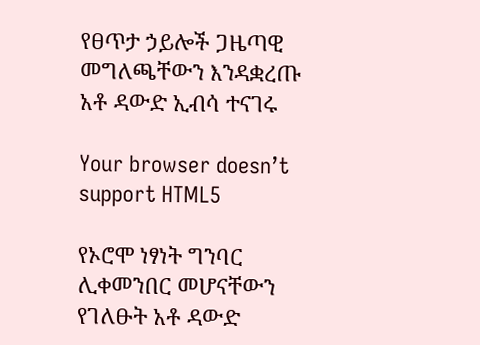የፀጥታ ኃይሎች ጋዜጣዊ መግለጫቸውን እንዳቋረጡ አቶ ዳውድ ኢብሳ ተናገሩ

Your browser doesn’t support HTML5

የኦሮሞ ነፃነት ግንባር ሊቀመንበር መሆናቸውን የገለፁት አቶ ዳውድ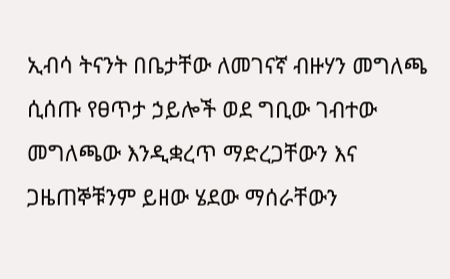ኢብሳ ትናንት በቤታቸው ለመገናኛ ብዙሃን መግለጫ ሲሰጡ የፀጥታ ኃይሎች ወደ ግቢው ገብተው መግለጫው እንዲቋረጥ ማድረጋቸውን እና ጋዜጠኞቹንም ይዘው ሄደው ማሰራቸውን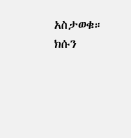አስታወቁ። ክሱን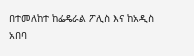በተመለከተ ከፌዴራል ፖሊስ እና ከአዲስ አበባ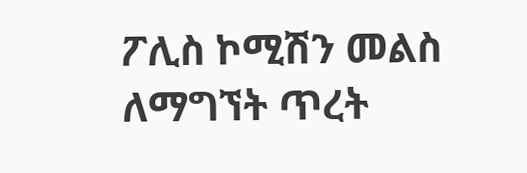ፖሊስ ኮሚሽን መልስ ለማግኘት ጥረት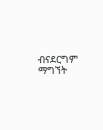ብናደርግም ማግኘት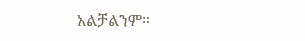አልቻልንም።